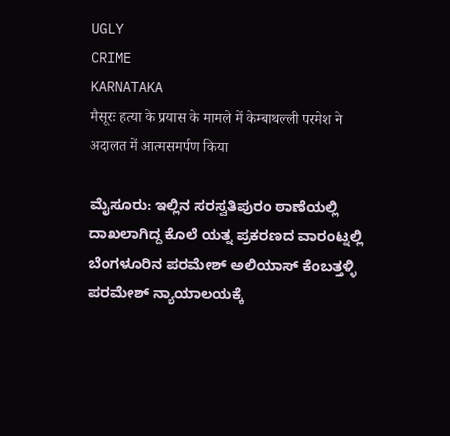UGLY
CRIME
KARNATAKA
मैसूरः हत्या के प्रयास के मामले में केम्बाथल्ली परमेश ने अदालत में आत्मसमर्पण किया

ಮೈಸೂರು: ಇಲ್ಲಿನ ಸರಸ್ವತಿಪುರಂ ಠಾಣೆಯಲ್ಲಿ ದಾಖಲಾಗಿದ್ದ ಕೊಲೆ ಯತ್ನ ಪ್ರಕರಣದ ವಾರಂಟ್ನಲ್ಲಿ ಬೆಂಗಳೂರಿನ ಪರಮೇಶ್ ಅಲಿಯಾಸ್ ಕೆಂಬತ್ತಳ್ಳಿ ಪರಮೇಶ್ ನ್ಯಾಯಾಲಯಕ್ಕೆ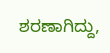ಶರಣಾಗಿದ್ದು,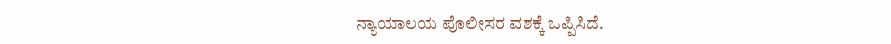ನ್ಯಾಯಾಲಯ ಪೊಲೀಸರ ವಶಕ್ಕೆ ಒಪ್ಪಿಸಿದೆ.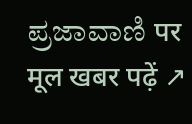ಪ್ರಜಾವಾಣಿ पर मूल खबर पढ़ें ↗